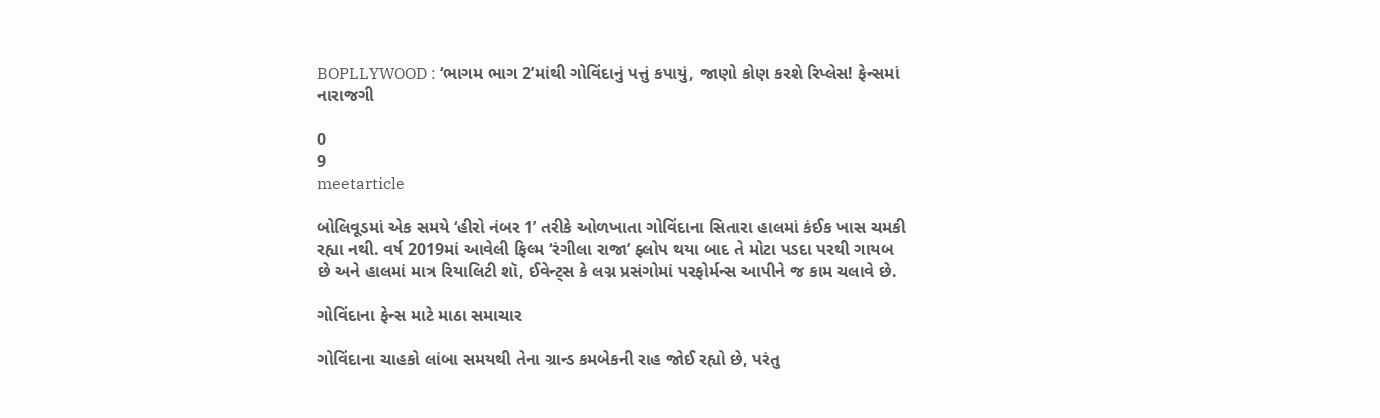BOPLLYWOOD : ‘ભાગમ ભાગ 2’માંથી ગોવિંદાનું પત્તું કપાયું, જાણો કોણ કરશે રિપ્લેસ! ફેન્સમાં નારાજગી

0
9
meetarticle

બોલિવૂડમાં એક સમયે ‘હીરો નંબર 1’ તરીકે ઓળખાતા ગોવિંદાના સિતારા હાલમાં કંઈક ખાસ ચમકી રહ્યા નથી. વર્ષ 2019માં આવેલી ફિલ્મ ‘રંગીલા રાજા’ ફ્લોપ થયા બાદ તે મોટા પડદા પરથી ગાયબ છે અને હાલમાં માત્ર રિયાલિટી શૉ, ઈવેન્ટ્સ કે લગ્ન પ્રસંગોમાં પરફોર્મન્સ આપીને જ કામ ચલાવે છે.

ગોવિંદાના ફેન્સ માટે માઠા સમાચાર

ગોવિંદાના ચાહકો લાંબા સમયથી તેના ગ્રાન્ડ કમબેકની રાહ જોઈ રહ્યો છે, પરંતુ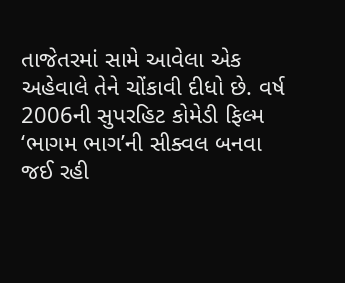તાજેતરમાં સામે આવેલા એક અહેવાલે તેને ચોંકાવી દીધો છે. વર્ષ 2006ની સુપરહિટ કોમેડી ફિલ્મ ‘ભાગમ ભાગ’ની સીક્વલ બનવા જઈ રહી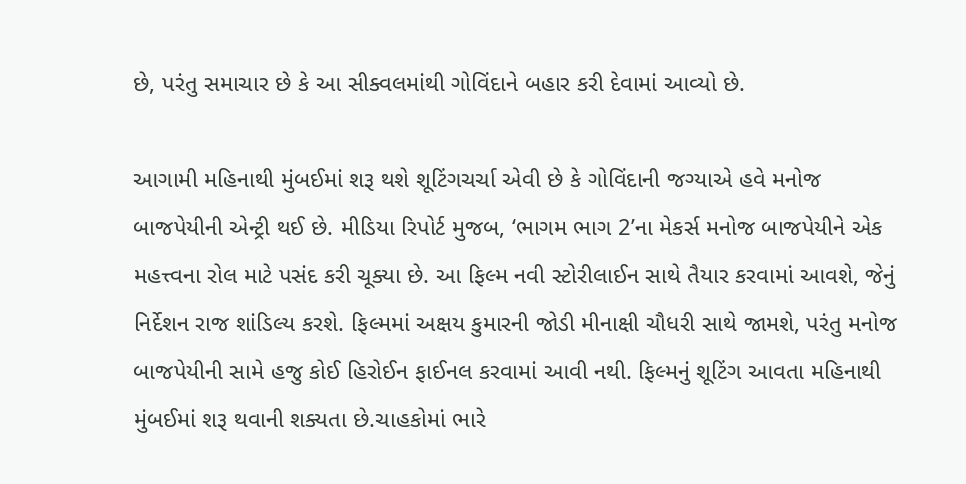છે, પરંતુ સમાચાર છે કે આ સીક્વલમાંથી ગોવિંદાને બહાર કરી દેવામાં આવ્યો છે.

આગામી મહિનાથી મુંબઈમાં શરૂ થશે શૂટિંગચર્ચા એવી છે કે ગોવિંદાની જગ્યાએ હવે મનોજ બાજપેયીની એન્ટ્રી થઈ છે. મીડિયા રિપોર્ટ મુજબ, ‘ભાગમ ભાગ 2’ના મેકર્સ મનોજ બાજપેયીને એક મહત્ત્વના રોલ માટે પસંદ કરી ચૂક્યા છે. આ ફિલ્મ નવી સ્ટોરીલાઈન સાથે તૈયાર કરવામાં આવશે, જેનું નિર્દેશન રાજ શાંડિલ્ય કરશે. ફિલ્મમાં અક્ષય કુમારની જોડી મીનાક્ષી ચૌધરી સાથે જામશે, પરંતુ મનોજ બાજપેયીની સામે હજુ કોઈ હિરોઈન ફાઈનલ કરવામાં આવી નથી. ફિલ્મનું શૂટિંગ આવતા મહિનાથી મુંબઈમાં શરૂ થવાની શક્યતા છે.ચાહકોમાં ભારે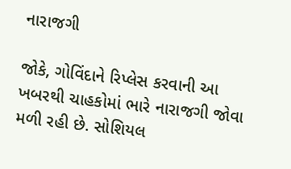નારાજગી

જોકે, ગોવિંદાને રિપ્લેસ કરવાની આ ખબરથી ચાહકોમાં ભારે નારાજગી જોવા મળી રહી છે. સોશિયલ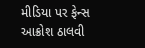મીડિયા પર ફેન્સ આક્રોશ ઠાલવી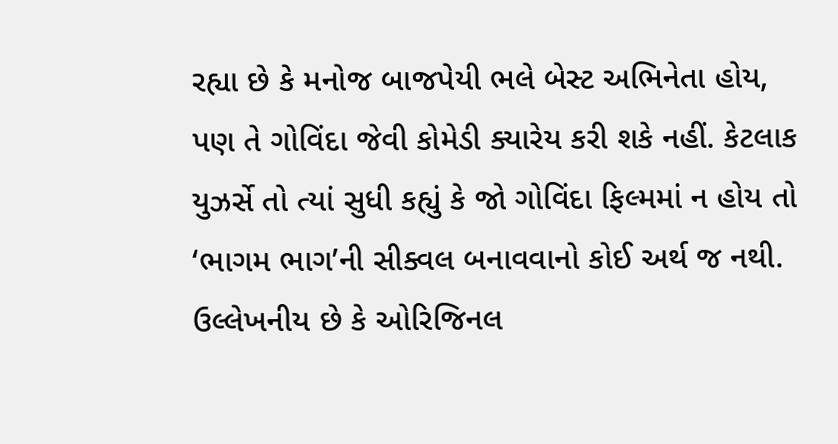રહ્યા છે કે મનોજ બાજપેયી ભલે બેસ્ટ અભિનેતા હોય, પણ તે ગોવિંદા જેવી કોમેડી ક્યારેય કરી શકે નહીં. કેટલાક યુઝર્સે તો ત્યાં સુધી કહ્યું કે જો ગોવિંદા ફિલ્મમાં ન હોય તો ‘ભાગમ ભાગ’ની સીક્વલ બનાવવાનો કોઈ અર્થ જ નથી. ઉલ્લેખનીય છે કે ઓરિજિનલ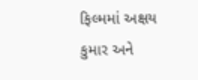ફિલ્મમાં અક્ષય કુમાર અને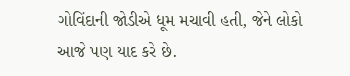ગોવિંદાની જોડીએ ધૂમ મચાવી હતી, જેને લોકો આજે પણ યાદ કરે છે.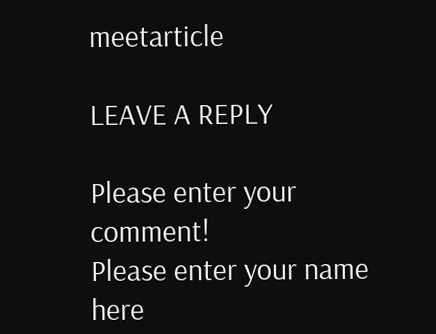meetarticle

LEAVE A REPLY

Please enter your comment!
Please enter your name here